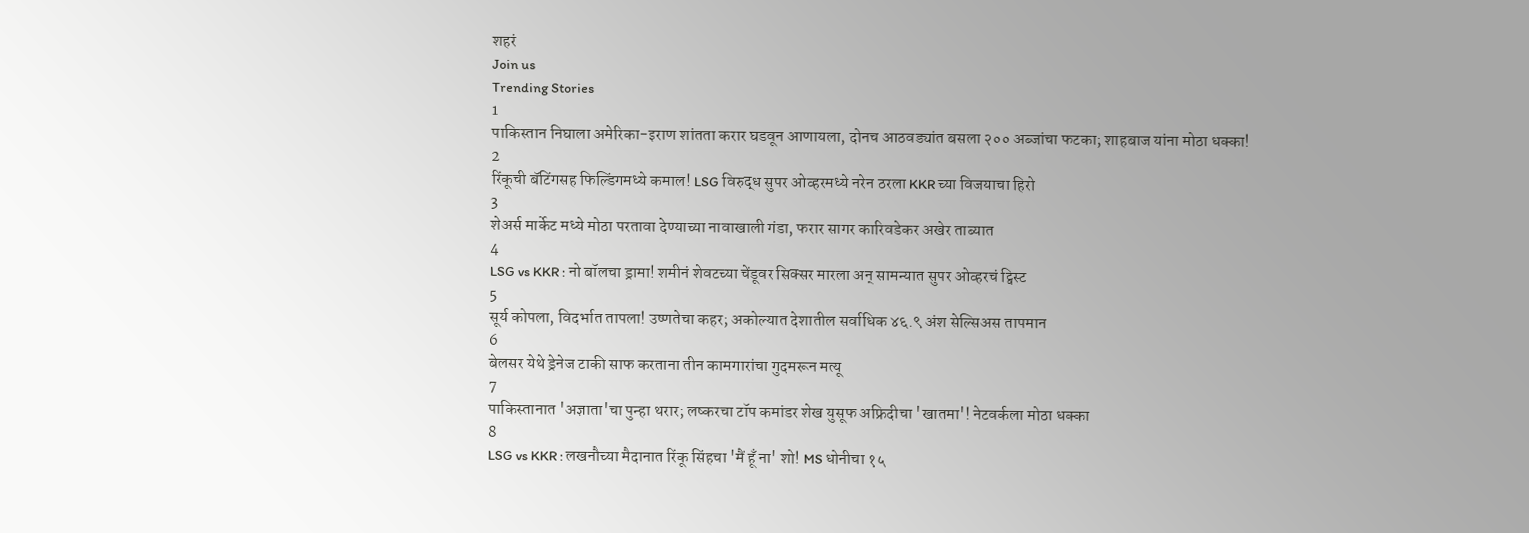शहरं
Join us
Trending Stories
1
पाकिस्तान निघाला अमेरिका-इराण शांतता करार घडवून आणायला, दोनच आठवड्यांत बसला २०० अब्जांचा फटका; शाहबाज यांना मोठा धक्का!
2
रिंकूची बॅटिंगसह फिल्डिंगमध्ये कमाल! LSG विरुद्ध सुपर ओव्हरमध्ये नरेन ठरला KKR च्या विजयाचा हिरो
3
शेअर्स मार्केट मध्ये मोठा परतावा देण्याच्या नावाखाली गंडा, फरार सागर कारिवडेकर अखेर ताब्यात
4
LSG vs KKR : नो बॉलचा ड्रामा! शमीनं शेवटच्या चेंडूवर सिक्सर मारला अन् सामन्यात सुपर ओव्हरचं ट्विस्ट
5
सूर्य कोपला, विदर्भात तापला! उष्णतेचा कहर; अकोल्यात देशातील सर्वाधिक ४६.९ अंश सेल्सिअस तापमान
6
बेलसर येथे ड्रेनेज टाकी साफ करताना तीन कामगारांचा गुदमरून मत्यू
7
पाकिस्तानात 'अज्ञाता'चा पुन्हा थरार; लष्करचा टॉप कमांडर शेख युसूफ अफ्रिदीचा 'खातमा'! नेटवर्कला मोठा धक्का
8
LSG vs KKR : लखनौच्या मैदानात रिंकू सिंहचा 'मैं हूँ ना' शो! MS धोनीचा १५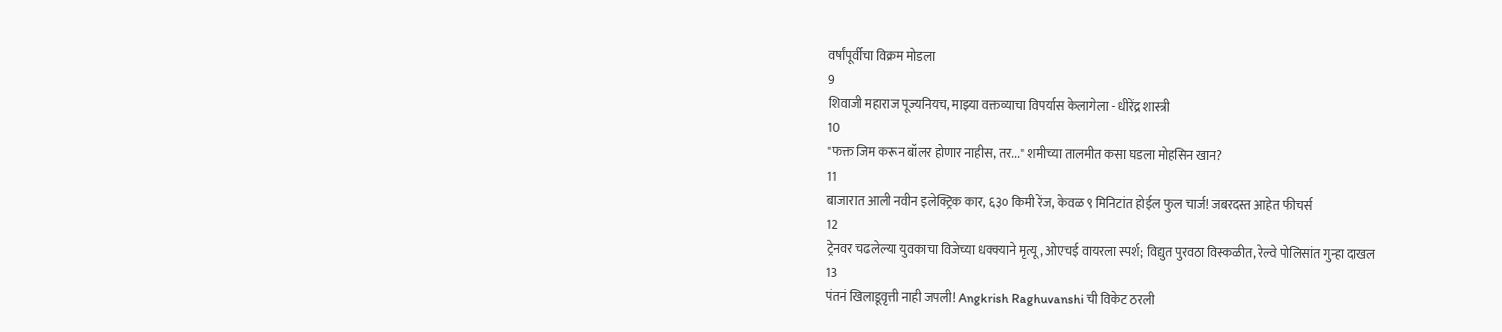वर्षांपूर्वीचा विक्रम मोडला
9
शिवाजी महाराज पूज्यनियच, माझ्या वक्तव्याचा विपर्यास केलागेला - धीरेंद्र शास्त्री
10
"फक्त जिम करून बॉलर होणार नाहीस, तर..." शमीच्या तालमीत कसा घडला मोहसिन खान?
11
बाजारात आली नवीन इलेक्ट्रिक कार, ६३० किमी रेंज, केवळ ९ मिनिटांत होईल फुल चार्ज! जबरदस्त आहेत फीचर्स
12
ट्रेनवर चढलेल्या युवकाचा विजेच्या धक्क्याने मृत्यू, ओएचई वायरला स्पर्श; विद्युत पुरवठा विस्कळीत, रेल्वे पोलिसांत गुन्हा दाखल
13
पंतनं खिलाडूवृत्ती नाही जपली! Angkrish Raghuvanshi ची विकेट ठरली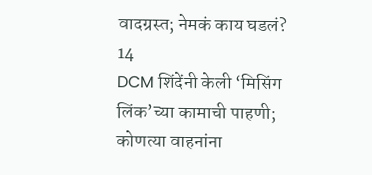वादग्रस्त; नेमकं काय घडलं?
14
DCM शिंदेंनी केली ‘मिसिंग लिंक’च्या कामाची पाहणी; कोणत्या वाहनांना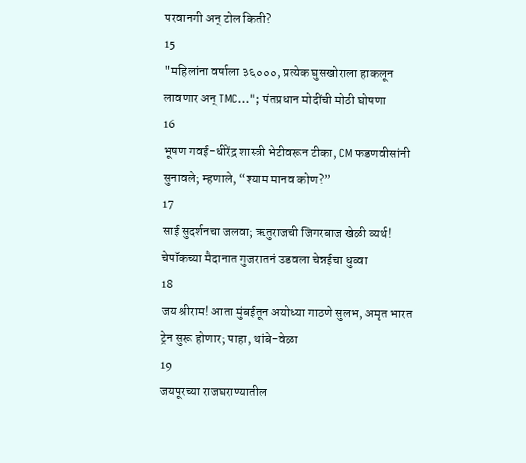परवानगी अन् टोल किती?
15
"महिलांना वर्षाला ३६०००, प्रत्येक घुसखोराला हाकलून लावणार अन् TMC..."; पंतप्रधान मोदींची मोठी घोषणा
16
भूषण गवई-धीरेंद्र शास्त्री भेटीवरून टीका, CM फडणवीसांनी सुनावले; म्हणाले, “श्याम मानव कोण?”
17
साई सुदर्शनचा जलवा; ऋतुराजची जिगरबाज खेळी व्यर्थ! चेपॉकच्या मैदानात गुजरातनं उडवला चेन्नईचा धुव्वा
18
जय श्रीराम! आता मुंबईतून अयोध्या गाठणे सुलभ, अमृत भारत ट्रेन सुरू होणार; पाहा, थांबे-वेळा
19
जयपूरच्या राजघराण्यातील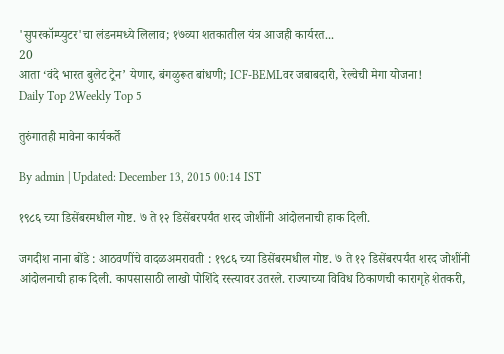'सुपरकॉम्प्युटर'चा लंडनमध्ये लिलाव; १७व्या शतकातील यंत्र आजही कार्यरत...
20
आता ‘वंदे भारत बुलेट ट्रेन’ येणार, बंगळुरूत बांधणी; ICF-BEMLवर जबाबदारी, रेल्वेची मेगा योजना!
Daily Top 2Weekly Top 5

तुरुंगातही मावेना कार्यकर्ते

By admin | Updated: December 13, 2015 00:14 IST

१९८६ च्या डिसेंबरमधील गोष्ट. ७ ते १२ डिसेंबरपर्यंत शरद जोशींनी आंदोलनाची हाक दिली.

जगदीश नाना बोंडे : आठवणींचे वादळअमरावती : १९८६ च्या डिसेंबरमधील गोष्ट. ७ ते १२ डिसेंबरपर्यंत शरद जोशींनी आंदोलनाची हाक दिली. कापसासाठी लाखो पोशिंदे रस्त्यावर उतरले. राज्याच्या विविध ठिकाणची कारागृहे शेतकरी,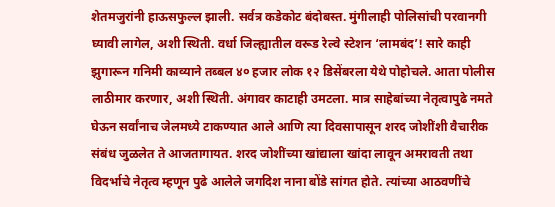शेतमजुरांनी हाऊसफुल्ल झाली. सर्वत्र कडेकोट बंदोबस्त. मुंगीलाही पोलिसांची परवानगी घ्यावी लागेल, अशी स्थिती. वर्धा जिल्ह्यातील वरूड रेल्वे स्टेशन ‘लामबंद’! सारे काही झुगारून गनिमी काव्याने तब्बल ४० हजार लोक १२ डिसेंबरला येथे पोहोचले. आता पोलीस लाठीमार करणार, अशी स्थिती. अंगावर काटाही उमटला. मात्र साहेबांच्या नेतृत्वापुढे नमते घेऊन सर्वांनाच जेलमध्ये टाकण्यात आले आणि त्या दिवसापासून शरद जोशींशी वैचारीक संबंध जुळलेत ते आजतागायत. शरद जोशींच्या खांद्याला खांदा लावून अमरावती तथा विदर्भाचे नेतृत्व म्हणून पुढे आलेले जगदिश नाना बोंडे सांगत होते. त्यांच्या आठवणींचे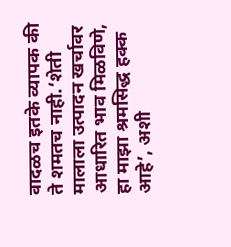वादळच इतके व्यापक की ते शमतच नाही.‘शेती मालाला उत्पादन खर्चावर आधारित भाव मिळविणे, हा माझा श्रमसिद्ध हक्क आहे’, अशी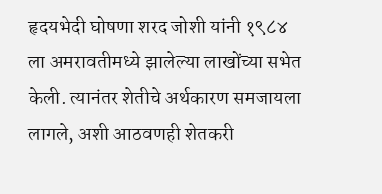हृदयभेदी घोषणा शरद जोशी यांनी १९८४ ला अमरावतीमध्ये झालेल्या लाखोंच्या सभेत केली. त्यानंतर शेतीचे अर्थकारण समजायला लागले, अशी आठवणही शेतकरी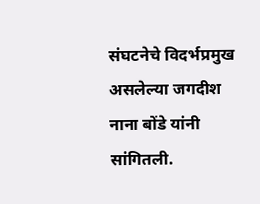संघटनेचे विदर्भप्रमुख असलेल्या जगदीश नाना बोंडे यांनी सांगितली.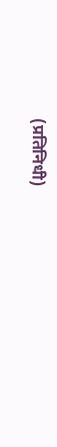(प्रतिनिधी)